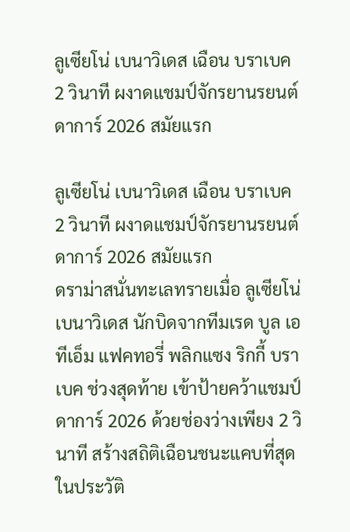ลูเซียโน่ เบนาวิเดส เฉือน บราเบค 2 วินาที ผงาดแชมป์จักรยานรยนต์ ดาการ์ 2026 สมัยแรก

ลูเซียโน่ เบนาวิเดส เฉือน บราเบค 2 วินาที ผงาดแชมป์จักรยานรยนต์ ดาการ์ 2026 สมัยแรก
ดราม่าสนั่นทะเลทรายเมื่อ ลูเซียโน่ เบนาวิเดส นักบิดจากทีมเรด บูล เอทีเอ็ม แฟคทอรี่ พลิกแซง ริกกี้ บราเบค ช่วงสุดท้าย เข้าป้ายคว้าแชมป์ ดาการ์ 2026 ด้วยช่องว่างเพียง 2 วินาที สร้างสถิติเฉือนชนะแคบที่สุดในประวัติ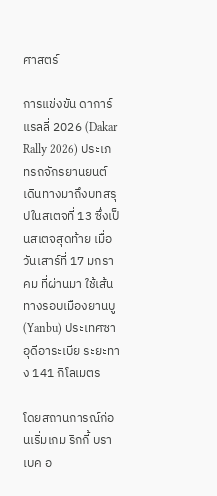ศาสตร์

การแข่งขัน ดาการ์ แรลลี่ 2026 (Dakar Rally 2026) ประเภทรถจักรยานยนต์ เดินทางมาถึงบทสรุปในสเตจที่ 13 ซึ่งเป็นสเตจสุดท้าย เมื่อวันเสาร์ที่ 17 มกราคม ที่ผ่านมา ใช้เส้นทางรอบเมืองยานบู (Yanbu) ประเทศซาอุดีอาระเบีย ระยะทาง 141 กิโลเมตร

โดยสถานการณ์ก่อนเริ่มเกม ริกกี้ บราเบค อ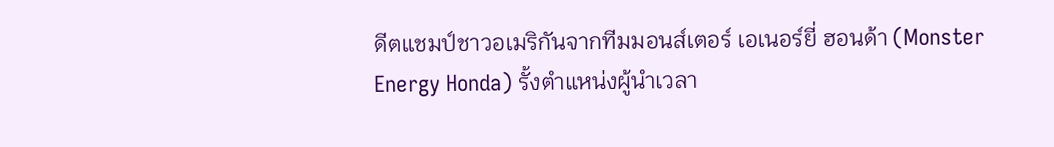ดีตแชมป์ชาวอเมริกันจากทีมมอนส์เตอร์ เอเนอร์ยี่ ฮอนด้า (Monster Energy Honda) รั้งตำแหน่งผู้นำเวลา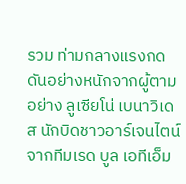รวม ท่ามกลางแรงกดดันอย่างหนักจากผู้ตามอย่าง ลูเซียโน่ เบนาวิเดส นักบิดชาวอาร์เจนไตน์จากทีมเรด บูล เอทีเอ็ม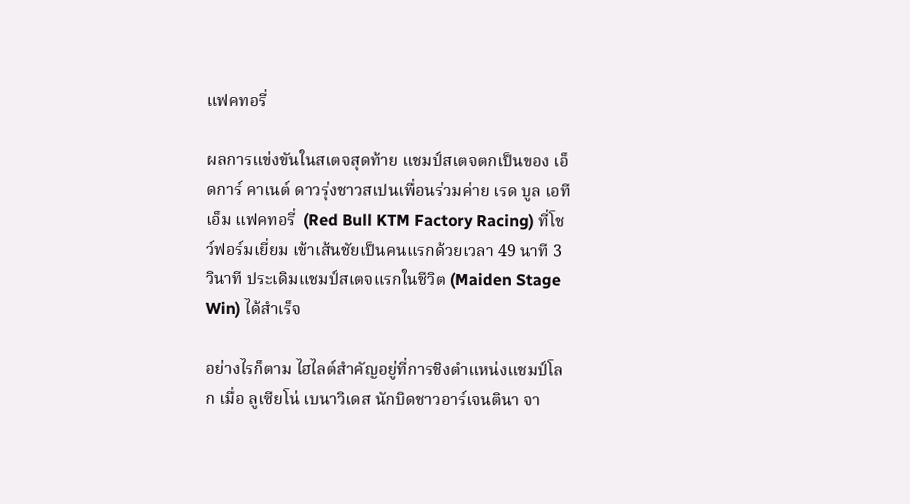แฟคทอรี่

ผลการแข่งขันในสเตจสุดท้าย แชมป์สเตจตกเป็นของ เอ็ดการ์ คาเนต์ ดาวรุ่งชาวสเปนเพื่อนร่วมค่าย เรด บูล เอทีเอ็ม แฟคทอรี่  (Red Bull KTM Factory Racing) ที่โชว์ฟอร์มเยี่ยม เข้าเส้นชัยเป็นคนแรกด้วยเวลา 49 นาที 3 วินาที ประเดิมแชมป์สเตจแรกในชีวิต (Maiden Stage Win) ได้สำเร็จ

อย่างไรก็ตาม ไฮไลต์สำคัญอยู่ที่การชิงตำแหน่งแชมป์โลก เมื่อ ลูเซียโน่ เบนาวิเดส นักบิดชาวอาร์เจนตินา จา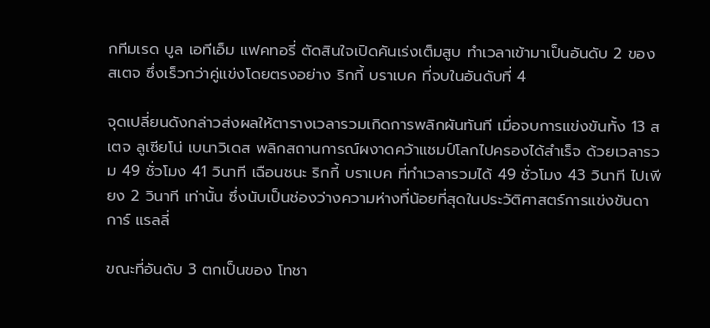กทีมเรด บูล เอทีเอ็ม แฟคทอรี่ ตัดสินใจเปิดคันเร่งเต็มสูบ ทำเวลาเข้ามาเป็นอันดับ 2 ของสเตจ ซึ่งเร็วกว่าคู่แข่งโดยตรงอย่าง ริกกี้ บราเบค ที่จบในอันดับที่ 4

จุดเปลี่ยนดังกล่าวส่งผลให้ตารางเวลารวมเกิดการพลิกผันทันที เมื่อจบการแข่งขันทั้ง 13 สเตจ ลูเซียโน่ เบนาวิเดส พลิกสถานการณ์ผงาดคว้าแชมป์โลกไปครองได้สำเร็จ ด้วยเวลารวม 49 ชั่วโมง 41 วินาที เฉือนชนะ ริกกี้ บราเบค ที่ทำเวลารวมได้ 49 ชั่วโมง 43 วินาที ไปเพียง 2 วินาที เท่านั้น ซึ่งนับเป็นช่องว่างความห่างที่น้อยที่สุดในประวัติศาสตร์การแข่งขันดาการ์ แรลลี่

ขณะที่อันดับ 3 ตกเป็นของ โทชา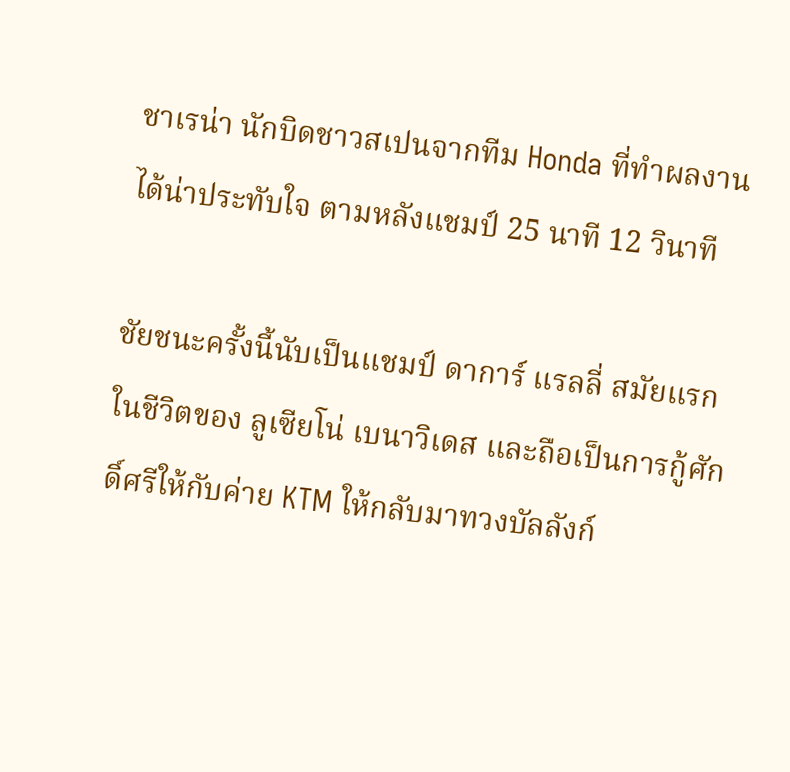ชาเรน่า นักบิดชาวสเปนจากทีม Honda ที่ทำผลงานได้น่าประทับใจ ตามหลังแชมป์ 25 นาที 12 วินาที

ชัยชนะครั้งนี้นับเป็นแชมป์ ดาการ์ แรลลี่ สมัยแรกในชีวิตของ ลูเซียโน่ เบนาวิเดส และถือเป็นการกู้ศักดิ์ศรีให้กับค่าย KTM ให้กลับมาทวงบัลลังก์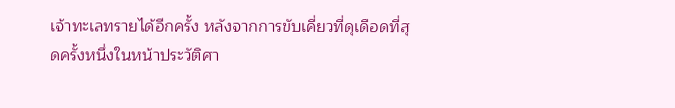เจ้าทะเลทรายได้อีกครั้ง หลังจากการขับเคี่ยวที่ดุเดือดที่สุดครั้งหนึ่งในหน้าประวัติศา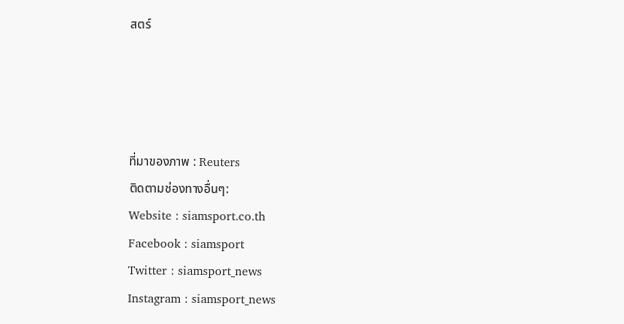สตร์




ที่มาของภาพ : Reuters
ติดตามช่องทางอื่นๆ:
Website : siamsport.co.th
Facebook : siamsport
Twitter : siamsport_news
Instagram : siamsport_news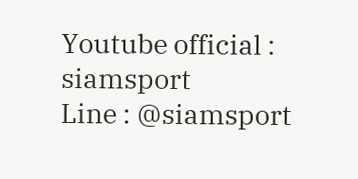Youtube official : siamsport
Line : @siamsport